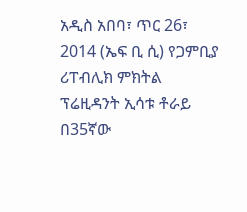አዲስ አበባ፣ ጥር 26፣ 2014 (ኤፍ ቢ ሲ) የጋምቢያ ሪፐብሊክ ምክትል ፕሬዚዳንት ኢሳቱ ቶራይ በ35ኛው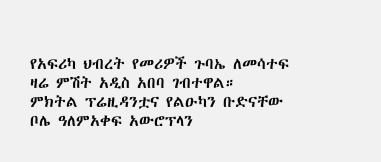የአፍሪካ ህብረት የመሪዎች ጉባኤ ለመሳተፍ ዛሬ ምሽት አዲስ አበባ ገብተዋል።
ምክትል ፕሬዚዳንቷና የልዑካን ቡድናቸው ቦሌ ዓለምአቀፍ አውሮፕላን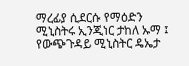ማረፊያ ሲደርሱ የማዕድን ሚኒስትሩ ኢንጂነር ታከለ ኡማ ፤ የውጭጉዳይ ሚኒስትር ዴኤታ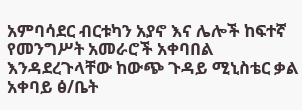አምባሳደር ብርቱካን አያኖ እና ሌሎች ከፍተኛ የመንግሥት አመራሮች አቀባበል እንዳደረጉላቸው ከውጭ ጉዳይ ሚኒስቴር ቃል አቀባይ ፅ/ቤት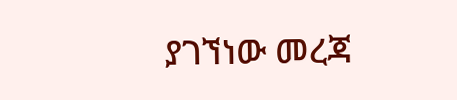ያገኘነው መረጃ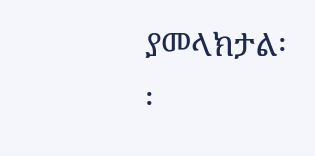ያመላክታል፡፡